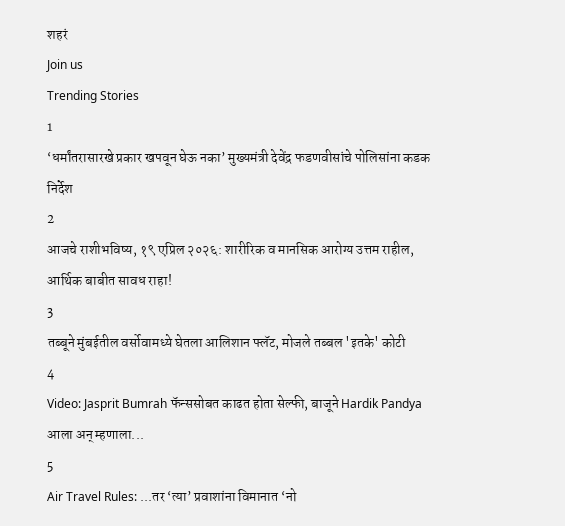शहरं
Join us
Trending Stories
1
‘धर्मांतरासारखे प्रकार खपवून घेऊ नका’ मुख्यमंत्री देवेंद्र फडणवीसांचे पोलिसांना कडक निर्देश
2
आजचे राशीभविष्य, १९ एप्रिल २०२६: शारीरिक व मानसिक आरोग्य उत्तम राहील, आर्थिक बाबीत सावध राहा!
3
तब्बूने मुंबईतील वर्सोवामध्ये घेतला आलिशान फ्लॅट, मोजले तब्बल 'इतके' कोटी
4
Video: Jasprit Bumrah फॅन्ससोबत काढत होता सेल्फी, बाजूने Hardik Pandya आला अन् म्हणाला...
5
Air Travel Rules: ...तर ‘त्या’ प्रवाशांना विमानात ‘नो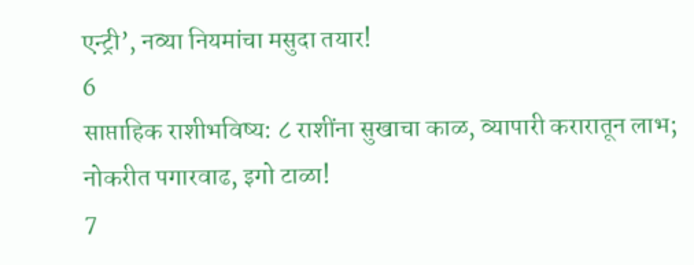एन्ट्री’, नव्या नियमांचा मसुदा तयार!
6
साप्ताहिक राशीभविष्य: ८ राशींना सुखाचा काळ, व्यापारी करारातून लाभ; नोकरीत पगारवाढ, इगो टाळा!
7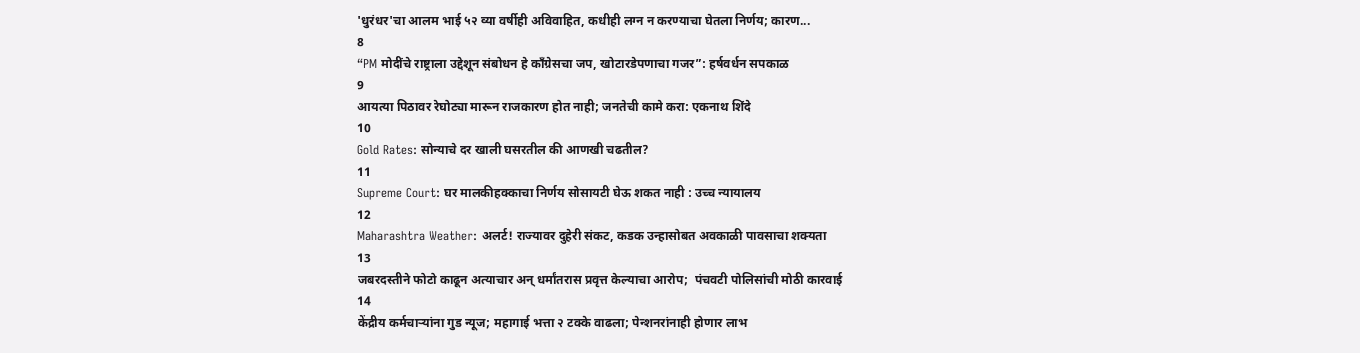'धुरंधर'चा आलम भाई ५२ व्या वर्षीही अविवाहित, कधीही लग्न न करण्याचा घेतला निर्णय; कारण...
8
“PM मोदींचे राष्ट्राला उद्देशून संबोधन हे काँग्रेसचा जप, खोटारडेपणाचा गजर”: हर्षवर्धन सपकाळ
9
आयत्या पिठावर रेघोट्या मारून राजकारण होत नाही; जनतेची कामे करा: एकनाथ शिंदे
10
Gold Rates: सोन्याचे दर खाली घसरतील की आणखी चढतील?
11
Supreme Court: घर मालकीहक्काचा निर्णय सोसायटी घेऊ शकत नाही : उच्च न्यायालय
12
Maharashtra Weather: अलर्ट! राज्यावर दुहेरी संकट, कडक उन्हासोबत अवकाळी पावसाचा शक्यता
13
जबरदस्तीने फोटो काढून अत्याचार अन् धर्मांतरास प्रवृत्त केल्याचा आरोप;  पंचवटी पोलिसांची मोठी कारवाई
14
केंद्रीय कर्मचाऱ्यांना गुड न्यूज; महागाई भत्ता २ टक्के वाढला; पेन्शनरांनाही होणार लाभ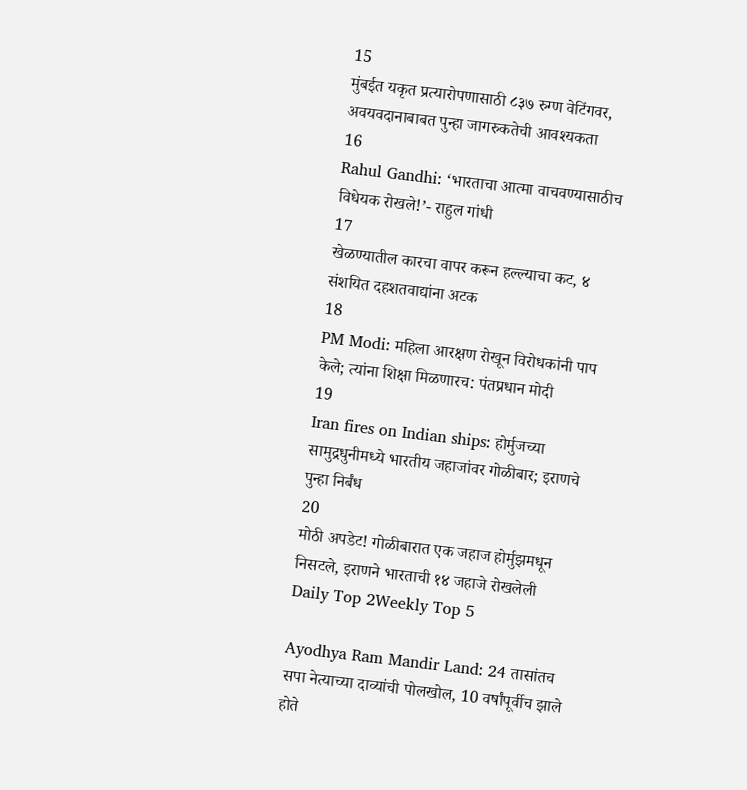15
मुंबईत यकृत प्रत्यारोपणासाठी ८३७ रुग्ण वेटिंगवर, अवयवदानाबाबत पुन्हा जागरुकतेची आवश्यकता
16
Rahul Gandhi: ‘भारताचा आत्मा वाचवण्यासाठीच विधेयक रोखले!’- राहुल गांधी
17
खेळण्यातील कारचा वापर करून हल्ल्याचा कट, ४ संशयित दहशतवाद्यांना अटक
18
PM Modi: महिला आरक्षण रोखून विरोधकांनी पाप केले; त्यांना शिक्षा मिळणारच: पंतप्रधान मोदी
19
Iran fires on Indian ships: होर्मुजच्या सामुद्रधुनीमध्ये भारतीय जहाजांवर गोळीबार; इराणचे पुन्हा निर्बंध
20
मोठी अपडेट! गोळीबारात एक जहाज होर्मुझमधून निसटले, इराणने भारताची १४ जहाजे रोखलेली
Daily Top 2Weekly Top 5

Ayodhya Ram Mandir Land: 24 तासांतच सपा नेत्याच्या दाव्यांची पोलखोल, 10 वर्षांपूर्वीच झाले होते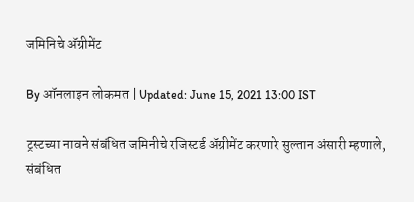जमिनिचे अ‍ॅग्रीमेंट

By ऑनलाइन लोकमत | Updated: June 15, 2021 13:00 IST

ट्रस्टच्या नावने संबंधित जमिनीचे रजिस्टर्ड अ‍ॅग्रीमेंट करणारे सुल्तान अंसारी म्हणाले, संबंधित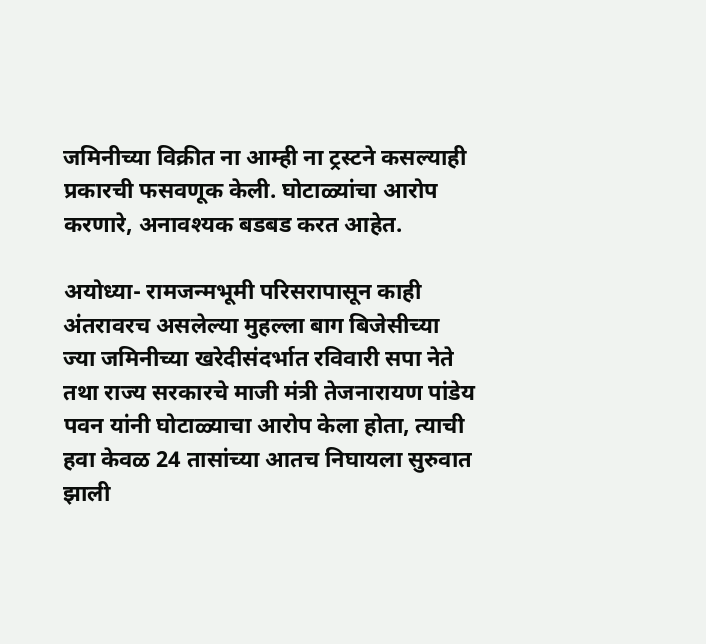जमिनीच्या विक्रीत ना आम्ही ना ट्रस्टने कसल्याही प्रकारची फसवणूक केली. घोटाळ्यांचा आरोप करणारे, अनावश्यक बडबड करत आहेत.

अयोध्या- रामजन्मभूमी परिसरापासून काही अंतरावरच असलेल्या मुहल्ला बाग बिजेसीच्या ज्या जमिनीच्या खरेदीसंदर्भात रविवारी सपा नेते तथा राज्य सरकारचे माजी मंत्री तेजनारायण पांडेय पवन यांनी घोटाळ्याचा आरोप केला होता, त्याची हवा केवळ 24 तासांच्या आतच निघायला सुरुवात झाली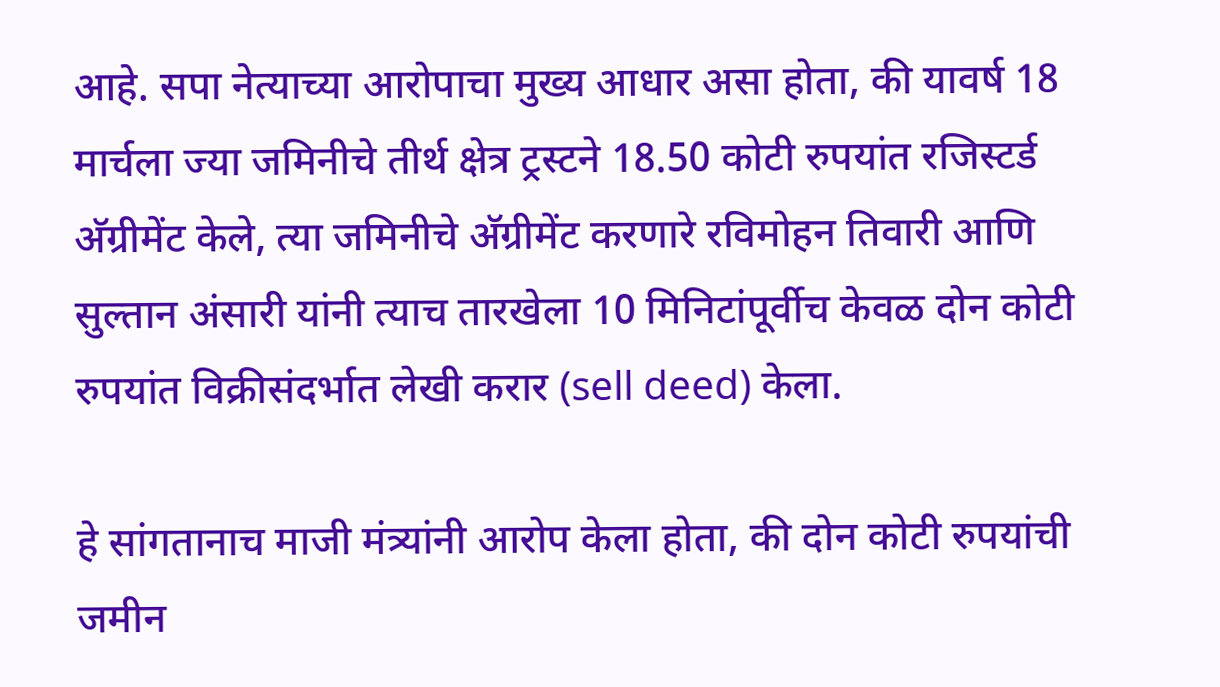आहे. सपा नेत्याच्या आरोपाचा मुख्य आधार असा होता, की यावर्ष 18 मार्चला ज्या जमिनीचे तीर्थ क्षेत्र ट्रस्टने 18.50 कोटी रुपयांत रजिस्टर्ड अ‍ॅग्रीमेंट केले, त्या जमिनीचे अ‍ॅग्रीमेंट करणारे रविमोहन तिवारी आणि सुल्तान अंसारी यांनी त्याच तारखेला 10 मिनिटांपूर्वीच केवळ दोन कोटी रुपयांत विक्रीसंदर्भात लेखी करार (sell deed) केला.

हे सांगतानाच माजी मंत्र्यांनी आरोप केला होता, की दोन कोटी रुपयांची जमीन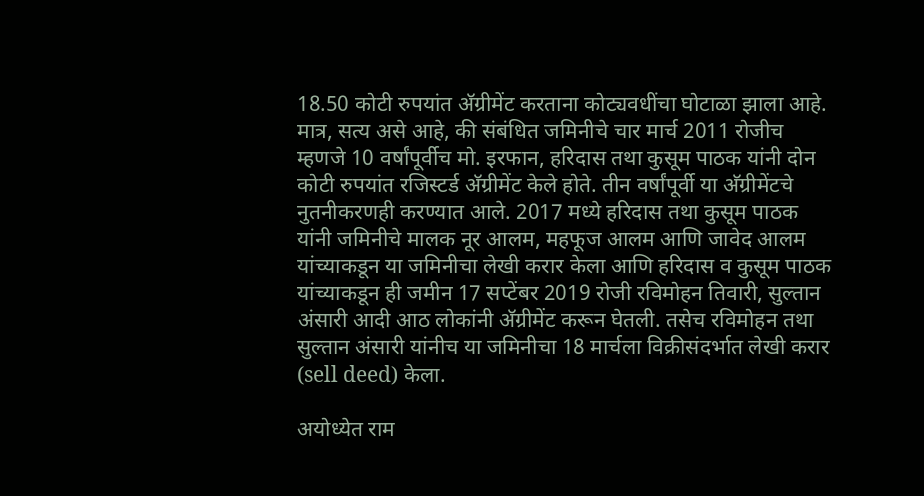18.50 कोटी रुपयांत अ‍ॅग्रीमेंट करताना कोट्यवधींचा घोटाळा झाला आहे. मात्र, सत्य असे आहे, की संबंधित जमिनीचे चार मार्च 2011 रोजीच म्हणजे 10 वर्षांपूर्वीच मो. इरफान, हरिदास तथा कुसूम पाठक यांनी दोन कोटी रुपयांत रजिस्टर्ड अ‍ॅग्रीमेंट केले होते. तीन वर्षांपूर्वी या अ‍ॅग्रीमेंटचे नुतनीकरणही करण्यात आले. 2017 मध्ये हरिदास तथा कुसूम पाठक यांनी जमिनीचे मालक नूर आलम, महफूज आलम आणि जावेद आलम यांच्याकडून या जमिनीचा लेखी करार केला आणि हरिदास व कुसूम पाठक यांच्याकडून ही जमीन 17 सप्टेंबर 2019 रोजी रविमोहन तिवारी, सुल्तान अंसारी आदी आठ लोकांनी अ‍ॅग्रीमेंट करून घेतली. तसेच रविमोहन तथा सुल्तान अंसारी यांनीच या जमिनीचा 18 मार्चला विक्रीसंदर्भात लेखी करार (sell deed) केला.

अयोध्येत राम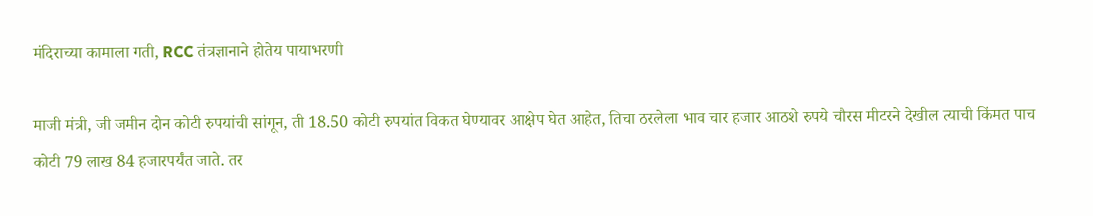मंदिराच्या कामाला गती, RCC तंत्रज्ञानाने होतेय पायाभरणी

माजी मंत्री, जी जमीन दोन कोटी रुपयांची सांगून, ती 18.50 कोटी रुपयांत विकत घेण्यावर आक्षेप घेत आहेत, तिचा ठरलेला भाव चार हजार आठशे रुपये चौरस मीटरने देखील त्याची किंमत पाच कोटी 79 लाख 84 हजारपर्यंत जाते. तर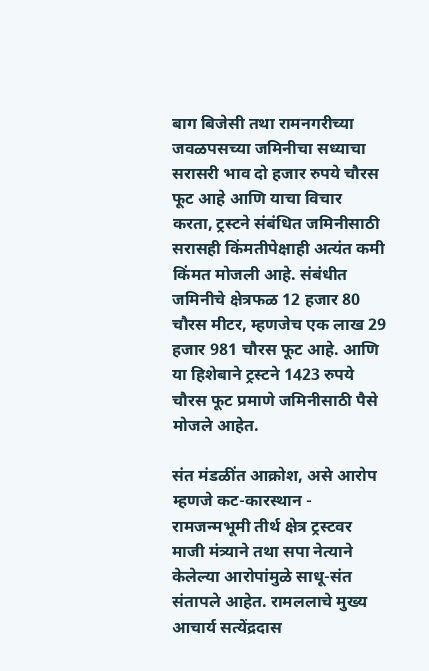बाग बिजेसी तथा रामनगरीच्या जवळपसच्या जमिनीचा सध्याचा सरासरी भाव दो हजार रुपये चौरस फूट आहे आणि याचा विचार करता, ट्रस्टने संबंधित जमिनीसाठी सरासही किंमतीपेक्षाही अत्यंत कमी किंमत मोजली आहे. संबंधीत जमिनीचे क्षेत्रफळ 12 हजार 80 चौरस मीटर, म्हणजेच एक लाख 29 हजार 981 चौरस फूट आहे. आणि या हिशेबाने ट्रस्टने 1423 रुपये चौरस फूट प्रमाणे जमिनीसाठी पैसे मोजले आहेत.

संत मंडळींत आक्रोश, असे आरोप म्हणजे कट-कारस्थान - रामजन्मभूमी तीर्थ क्षेत्र ट्रस्टवर माजी मंत्र्याने तथा सपा नेत्याने केलेल्या आरोपांमुळे साधू-संत संतापले आहेत. रामललाचे मुख्य आचार्य सत्येंद्रदास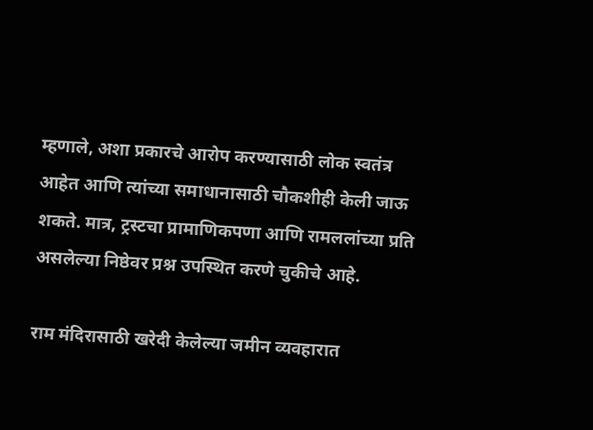म्हणाले, अशा प्रकारचे आरोप करण्यासाठी लोक स्वतंत्र आहेत आणि त्यांच्या समाधानासाठी चौकशीही केली जाऊ शकते. मात्र, ट्रस्टचा प्रामाणिकपणा आणि रामललांच्या प्रति असलेल्या निष्ठेवर प्रश्न उपस्थित करणे चुकीचे आहे.

राम मंदिरासाठी खरेदी केलेल्या जमीन व्यवहारात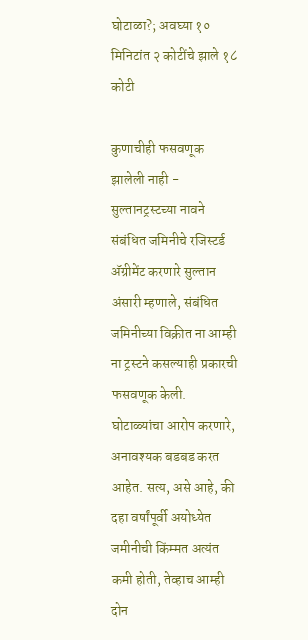घोटाळा?; अवघ्या १० मिनिटांत २ कोटींचे झाले १८ कोटी

कुणाचीही फसवणूक झालेली नाही - सुल्तानट्रस्टच्या नावने संबंधित जमिनीचे रजिस्टर्ड अ‍ॅग्रीमेंट करणारे सुल्तान अंसारी म्हणाले, संबंधित जमिनीच्या विक्रीत ना आम्ही ना ट्रस्टने कसल्याही प्रकारची फसवणूक केली. घोटाळ्यांचा आरोप करणारे, अनावश्यक बडबड करत आहेत. सत्य, असे आहे, की दहा वर्षांपूर्वी अयोध्येत जमीनीची किंम्मत अत्यंत कमी होती, तेव्हाच आम्ही दोन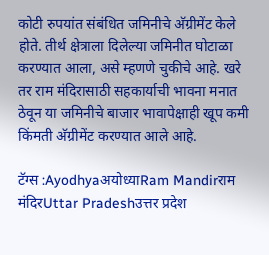कोटी रुपयांत संबंधित जमिनीचे अ‍ॅग्रीमेंट केले होते. तीर्थ क्षेत्राला दिलेल्या जमिनीत घोटाळा करण्यात आला, असे म्हणणे चुकीचे आहे. खरे तर राम मंदिरासाठी सहकार्याची भावना मनात ठेवून या जमिनीचे बाजार भावापेक्षाही खूप कमी किंमती अ‍ॅग्रीमेंट करण्यात आले आहे.

टॅग्स :Ayodhyaअयोध्याRam Mandirराम मंदिरUttar Pradeshउत्तर प्रदेश